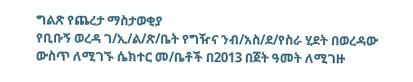ግልጽ የጨረታ ማስታወቂያ
የቢቡኝ ወረዳ ገ/ኢ/ል/ጽ/ቤት የግዥና ንብ/አስ/ደ/የስራ ሂደት በወረዳው ውስጥ ለሚገኙ ሴክተር መ/ቤቶች በ2013 በጀት ዓመት ለሚገዙ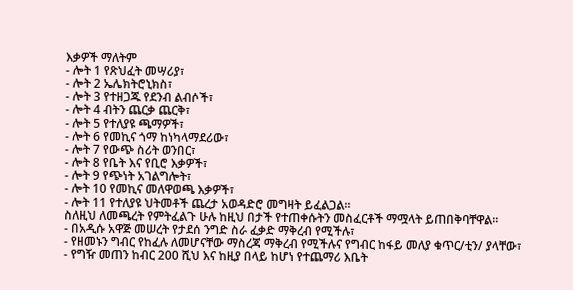እቃዎች ማለትም
- ሎት 1 የጽህፈት መሣሪያ፣
- ሎት 2 ኤሌክትሮኒክስ፣
- ሎት 3 የተዘጋጁ የደንብ ልብሶች፣
- ሎት 4 ብትን ጨርቃ ጨርቅ፣
- ሎት 5 የተለያዩ ጫማዎች፣
- ሎት 6 የመኪና ጎማ ከነካላማደሪው፣
- ሎት 7 የውጭ ስሪት ወንበር፣
- ሎት 8 የቤት እና የቢሮ እቃዎች፣
- ሎት 9 የጭነት አገልግሎት፣
- ሎት 10 የመኪና መለዋወጫ እቃዎች፣
- ሎት 11 የተለያዩ ህትመቶች ጨረታ አወዳድሮ መግዛት ይፈልጋል፡፡
ስለዚህ ለመጫረት የምትፈልጉ ሁሉ ከዚህ በታች የተጠቀሱትን መስፈርቶች ማሟላት ይጠበቅባቸዋል፡፡
- በአዲሱ አዋጅ መሠረት የታደሰ ንግድ ስራ ፈቃድ ማቅረብ የሚችሉ፣
- የዘመኑን ግብር የከፈሉ ለመሆናቸው ማስረጃ ማቅረብ የሚችሉና የግብር ከፋይ መለያ ቁጥር/ቲን/ ያላቸው፣
- የግዥ መጠን ከብር 200 ሺህ እና ከዚያ በላይ ከሆነ የተጨማሪ እቤት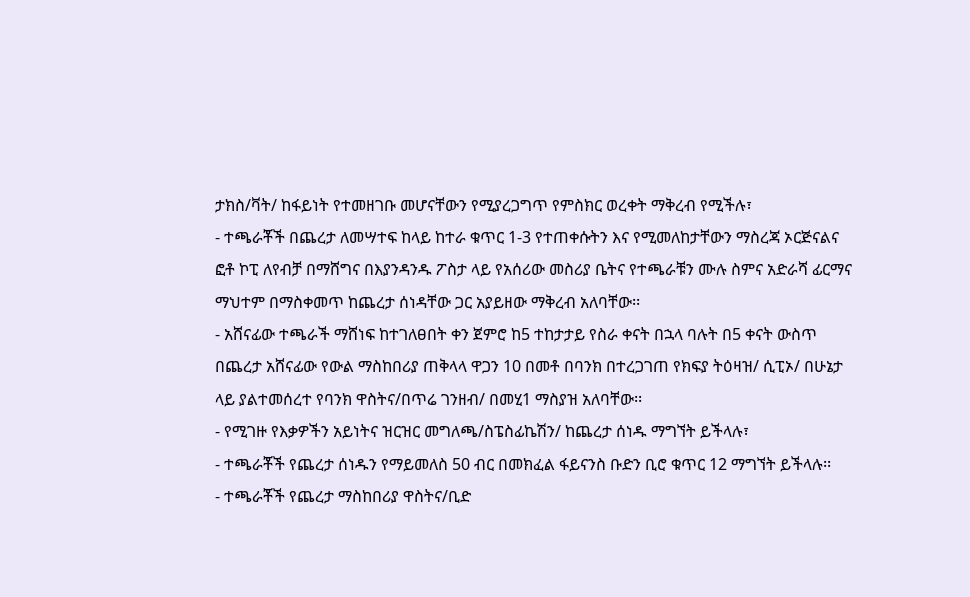ታክስ/ቫት/ ከፋይነት የተመዘገቡ መሆናቸውን የሚያረጋግጥ የምስክር ወረቀት ማቅረብ የሚችሉ፣
- ተጫራቾች በጨረታ ለመሣተፍ ከላይ ከተራ ቁጥር 1-3 የተጠቀሱትን እና የሚመለከታቸውን ማስረጃ ኦርጅናልና ፎቶ ኮፒ ለየብቻ በማሸግና በእያንዳንዱ ፖስታ ላይ የአሰሪው መስሪያ ቤትና የተጫራቹን ሙሉ ስምና አድራሻ ፊርማና ማህተም በማስቀመጥ ከጨረታ ሰነዳቸው ጋር አያይዘው ማቅረብ አለባቸው፡፡
- አሸናፊው ተጫራች ማሸነፍ ከተገለፀበት ቀን ጀምሮ ከ5 ተከታታይ የስራ ቀናት በኋላ ባሉት በ5 ቀናት ውስጥ በጨረታ አሸናፊው የውል ማስከበሪያ ጠቅላላ ዋጋን 10 በመቶ በባንክ በተረጋገጠ የክፍያ ትዕዛዝ/ ሲፒኦ/ በሁኔታ ላይ ያልተመሰረተ የባንክ ዋስትና/በጥሬ ገንዘብ/ በመሂ1 ማስያዝ አለባቸው፡፡
- የሚገዙ የእቃዎችን አይነትና ዝርዝር መግለጫ/ስፔስፊኬሽን/ ከጨረታ ሰነዱ ማግኘት ይችላሉ፣
- ተጫራቾች የጨረታ ሰነዱን የማይመለስ 50 ብር በመክፈል ፋይናንስ ቡድን ቢሮ ቁጥር 12 ማግኘት ይችላሉ፡፡
- ተጫራቾች የጨረታ ማስከበሪያ ዋስትና/ቢድ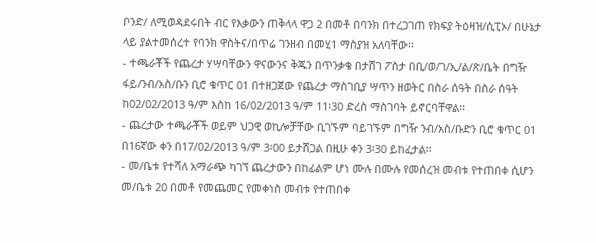ቦንድ/ ለሚወዳደሩበት ብር የእቃውን ጠቅላላ ዋጋ 2 በመቶ በባንክ በተረጋገጠ የክፍያ ትዕዛዝ/ሲፒኦ/ በሁኔታ ላይ ያልተመሰረተ የባንክ ዋስትና/በጥሬ ገንዘብ በመሂ1 ማስያዝ አለባቸው፡፡
- ተጫራቾች የጨረታ ሃሣባቸውን ዋናውንና ቅጁን በጥንቃቄ በታሸገ ፖስታ በቢ/ወ/ገ/ኢ/ል/ጽ/ቤት በግዥ ፋይ/ንብ/አስ/ቡን ቢሮ ቁጥር 01 በተዘጋጀው የጨረታ ማስገቢያ ሣጥን ዘወትር በስራ ሰዓት በስራ ሰዓት ከ02/02/2013 ዓ/ም እስከ 16/02/2013 ዓ/ም 11፡30 ድረስ ማስገባት ይኖርባቸዋል፡፡
- ጨረታው ተጫራቾች ወይም ህጋዊ ወኪሎቻቸው ቢገኙም ባይገኙም በግዥ ንብ/አስ/ቡድን ቢሮ ቁጥር 01 በ16ኛው ቀን በ17/02/2013 ዓ/ም 3፡00 ይታሸጋል በዚሁ ቀን 3፡30 ይከፈታል፡፡
- መ/ቤቱ የተሻለ አማራጭ ካገኘ ጨረታውን በከፊልም ሆነ ሙሉ በሙሉ የመሰረዝ መብቱ የተጠበቀ ሲሆን መ/ቤቱ 20 በመቶ የመጨመር የመቀነስ መብቱ የተጠበቀ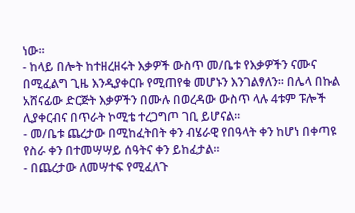ነው፡፡
- ከላይ በሎት ከተዘረዘሩት እቃዎች ውስጥ መ/ቤቱ የእቃዎችን ናሙና በሚፈልግ ጊዜ እንዲያቀርቡ የሚጠየቁ መሆኑን እንገልፃለን፡፡ በሌላ በኩል አሸናፊው ድርጅት እቃዎችን በሙሉ በወረዳው ውስጥ ላሉ 4ቱም ፑሎች ሊያቀርብና በጥራት ኮሚቴ ተረጋግጦ ገቢ ይሆናል፡፡
- መ/ቤቱ ጨረታው በሚከፈትበት ቀን ብሄራዊ የበዓላት ቀን ከሆነ በቀጣዩ የስራ ቀን በተመሣሣይ ሰዓትና ቀን ይከፈታል፡፡
- በጨረታው ለመሣተፍ የሚፈለጉ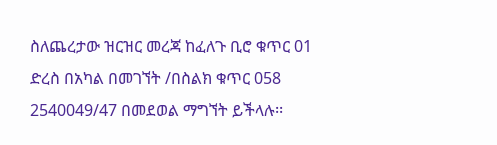ስለጨረታው ዝርዝር መረጃ ከፈለጉ ቢሮ ቁጥር 01 ድረስ በአካል በመገኘት /በስልክ ቁጥር 058 2540049/47 በመደወል ማግኘት ይችላሉ፡፡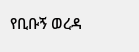የቢቡኝ ወረዳ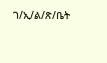ገ/ኢ/ል/ጽ/ቤት